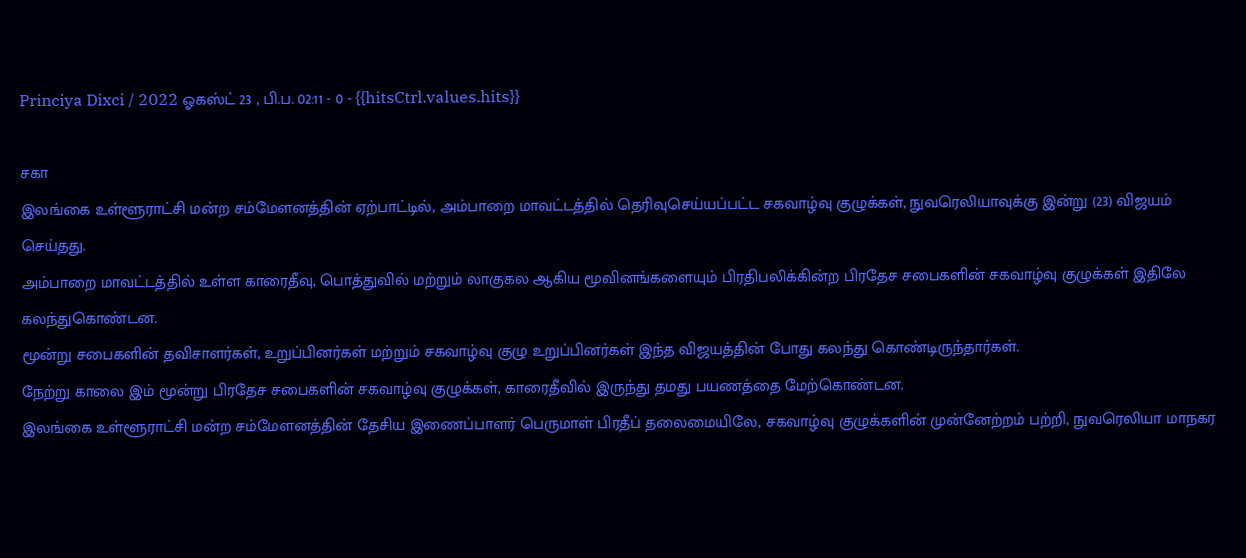Princiya Dixci / 2022 ஓகஸ்ட் 23 , பி.ப. 02:11 - 0 - {{hitsCtrl.values.hits}}

சகா
இலங்கை உள்ளூராட்சி மன்ற சம்மேளனத்தின் ஏற்பாட்டில், அம்பாறை மாவட்டத்தில் தெரிவுசெய்யப்பட்ட சகவாழ்வு குழுக்கள், நுவரெலியாவுக்கு இன்று (23) விஜயம் செய்தது.
அம்பாறை மாவட்டத்தில் உள்ள காரைதீவு, பொத்துவில் மற்றும் லாகுகல ஆகிய மூவினங்களையும் பிரதிபலிக்கின்ற பிரதேச சபைகளின் சகவாழ்வு குழுக்கள் இதிலே கலந்துகொண்டன.
மூன்று சபைகளின் தவிசாளர்கள், உறுப்பினர்கள் மற்றும் சகவாழ்வு குழு உறுப்பினர்கள் இந்த விஜயத்தின் போது கலந்து கொண்டிருந்தார்கள்.
நேற்று காலை இம் மூன்று பிரதேச சபைகளின் சகவாழ்வு குழுக்கள், காரைதீவில் இருந்து தமது பயணத்தை மேற்கொண்டன.
இலங்கை உள்ளூராட்சி மன்ற சம்மேளனத்தின் தேசிய இணைப்பாளர் பெருமாள் பிரதீப் தலைமையிலே, சகவாழ்வு குழுக்களின் முன்னேற்றம் பற்றி, நுவரெலியா மாநகர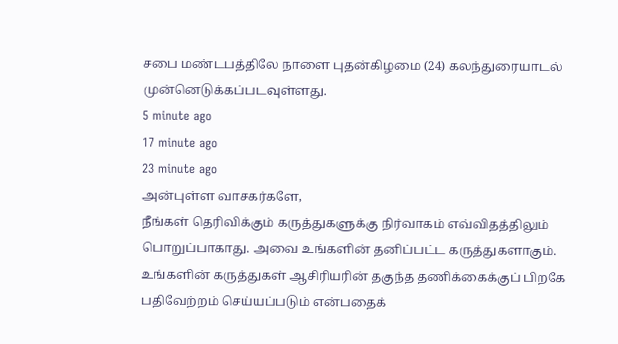சபை மண்டபத்திலே நாளை புதன்கிழமை (24) கலந்துரையாடல் முன்னெடுக்கப்படவுள்ளது.
5 minute ago
17 minute ago
23 minute ago
அன்புள்ள வாசகர்களே,
நீங்கள் தெரிவிக்கும் கருத்துகளுக்கு நிர்வாகம் எவ்விதத்திலும் பொறுப்பாகாது. அவை உங்களின் தனிப்பட்ட கருத்துகளாகும். உங்களின் கருத்துகள் ஆசிரியரின் தகுந்த தணிக்கைக்குப் பிறகே பதிவேற்றம் செய்யப்படும் என்பதைக்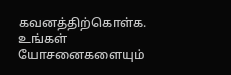கவனத்திற்கொள்க. உங்கள் யோசனைகளையும்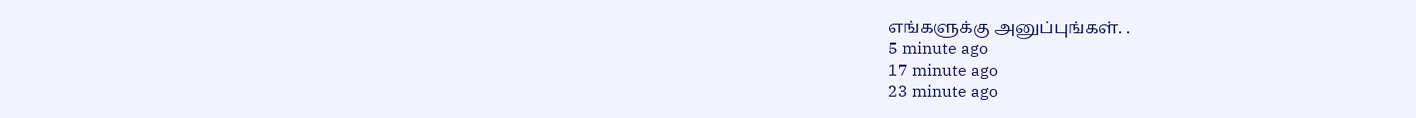எங்களுக்கு அனுப்புங்கள். .
5 minute ago
17 minute ago
23 minute ago